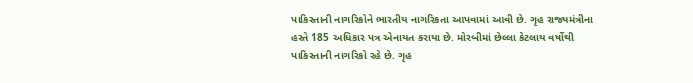પાકિસ્તાની નાગરિકોને ભારતીય નાગરિકતા આપવામાં આવી છે. ગૃહ રાજ્યમંત્રીના હસ્તે 185 અધિકાર પત્ર એનાયત કરાયા છે. મોરબીમાં છેલ્લા કેટલાય વર્ષોથી પાકિસ્તાની નાગરિકો રહે છે. ગૃહ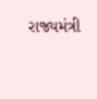રાજ્યમંત્રી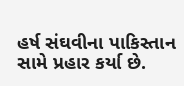હર્ષ સંઘવીના પાકિસ્તાન સામે પ્રહાર કર્યા છે.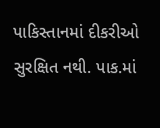પાકિસ્તાનમાં દીકરીઓ સુરક્ષિત નથી. પાક.માં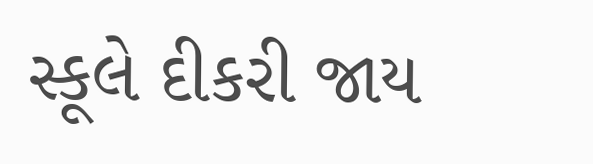સ્કૂલે દીકરી જાય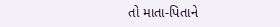તો માતા-પિતાને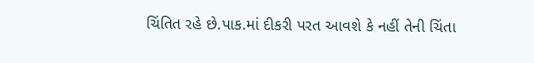ચિંતિત રહે છે.પાક.માં દીકરી પરત આવશે કે નહીં તેની ચિંતા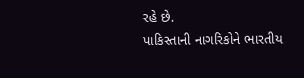રહે છે.
પાકિસ્તાની નાગરિકોને ભારતીય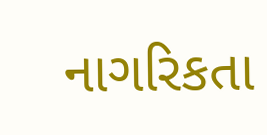નાગરિકતા